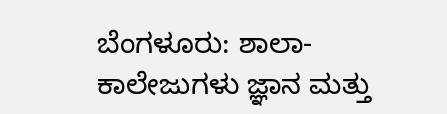ಬೆಂಗಳೂರು: ಶಾಲಾ-ಕಾಲೇಜುಗಳು ಜ್ಞಾನ ಮತ್ತು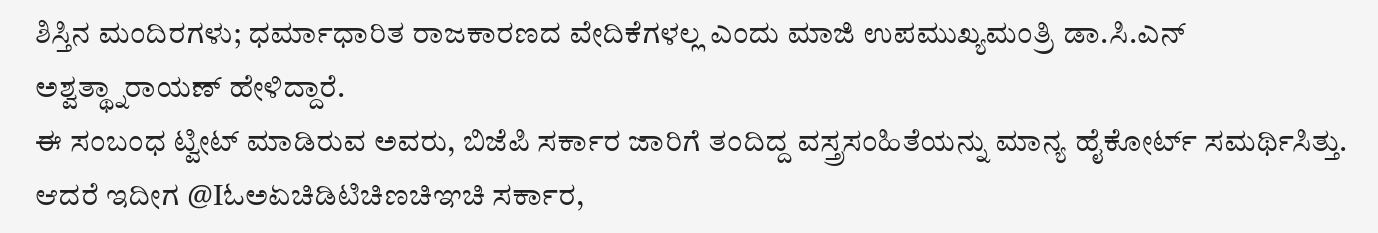ಶಿಸ್ತಿನ ಮಂದಿರಗಳು; ಧರ್ಮಾಧಾರಿತ ರಾಜಕಾರಣದ ವೇದಿಕೆಗಳಲ್ಲ ಎಂದು ಮಾಜಿ ಉಪಮುಖ್ಯಮಂತ್ರಿ ಡಾ.ಸಿ.ಎನ್ ಅಶ್ವತ್ಥ್ನಾರಾಯಣ್ ಹೇಳಿದ್ದಾರೆ.
ಈ ಸಂಬಂಧ ಟ್ವೀಟ್ ಮಾಡಿರುವ ಅವರು, ಬಿಜೆಪಿ ಸರ್ಕಾರ ಜಾರಿಗೆ ತಂದಿದ್ದ ವಸ್ತ್ರಸಂಹಿತೆಯನ್ನು ಮಾನ್ಯ ಹೈಕೋರ್ಟ್ ಸಮರ್ಥಿಸಿತ್ತು. ಆದರೆ ಇದೀಗ @Iಓಅಏಚಿಡಿಟಿಚಿಣಚಿಞಚಿ ಸರ್ಕಾರ,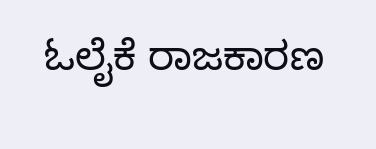ಓಲೈಕೆ ರಾಜಕಾರಣ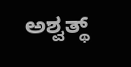ಅಶ್ವತ್ಥ್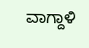ವಾಗ್ದಾಳಿ